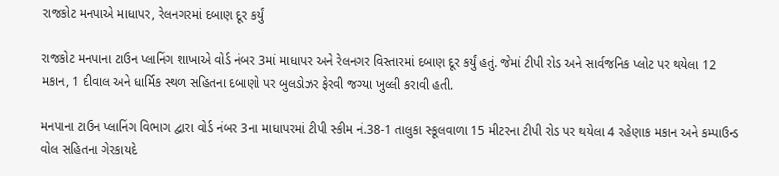રાજકોટ મનપાએ માધાપર, રેલનગરમાં દબાણ દૂર કર્યું

રાજકોટ મનપાના ટાઉન પ્લાનિંગ શાખાએ વોર્ડ નંબર 3માં માધાપર અને રેલનગર વિસ્તારમાં દબાણ દૂર કર્યું હતું. જેમાં ટીપી રોડ અને સાર્વજનિક પ્લોટ પર થયેલા 12 મકાન, 1 દીવાલ અને ધાર્મિક સ્થળ સહિતના દબાણો પર બુલડોઝર ફેરવી જગ્યા ખુલ્લી કરાવી હતી.

મનપાના ટાઉન પ્લાનિંગ વિભાગ દ્વારા વોર્ડ નંબર 3ના માધાપરમાં ટીપી સ્કીમ નં.38-1 તાલુકા સ્કૂલવાળા 15 મીટરના ટીપી રોડ પર થયેલા 4 રહેણાક મકાન અને કમ્પાઉન્ડ વોલ સહિતના ગેરકાયદે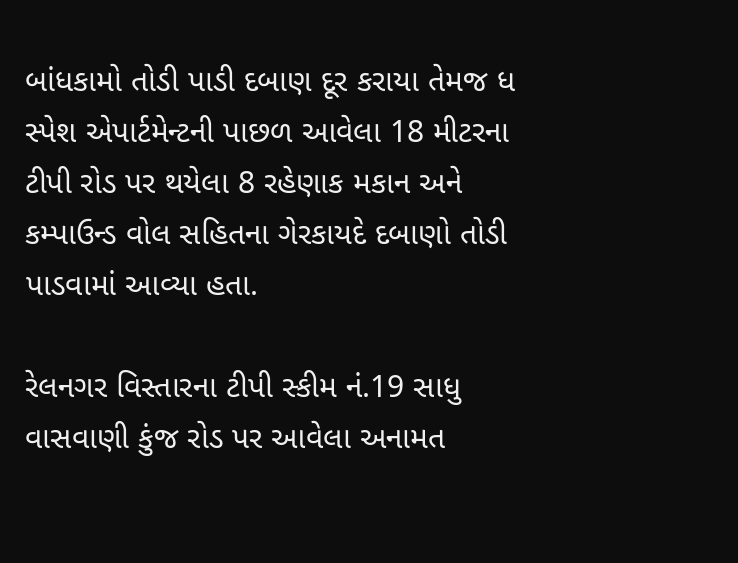બાંધકામો તોડી પાડી દબાણ દૂર કરાયા તેમજ ધ સ્પેશ એપાર્ટમેન્ટની પાછળ આવેલા 18 મીટરના ટીપી રોડ પર થયેલા 8 રહેણાક મકાન અને કમ્પાઉન્ડ વોલ સહિતના ગેરકાયદે દબાણો તોડી પાડવામાં આવ્યા હતા.

રેલનગર વિસ્તારના ટીપી સ્કીમ નં.19 સાધુ વાસવાણી કુંજ રોડ પર આવેલા અનામત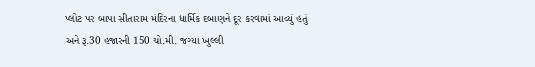પ્લોટ પર બાપા સીતારામ મંદિરના ધાર્મિક દબાણને દૂર કરવામાં આવ્યું હતું અને રૂ.30 હજારની 150 ચો.મી. જગ્યા ખુલ્લી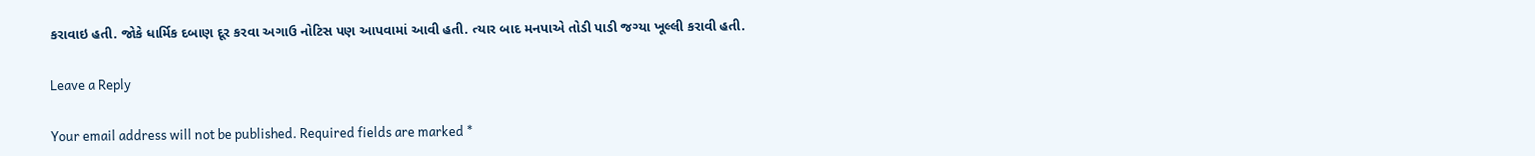કરાવાઇ હતી. જોકે ધાર્મિક દબાણ દૂર કરવા અગાઉ નોટિસ પણ આપવામાં આવી હતી. ત્યાર બાદ મનપાએ તોડી પાડી જગ્યા ખૂલ્લી કરાવી હતી.

Leave a Reply

Your email address will not be published. Required fields are marked *